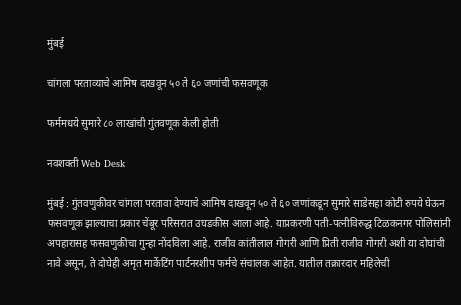मुंबई

चांगला परताव्याचे आमिष दाखवून ५० ते ६० जणांची फसवणूक

फर्ममधये सुमारे ८० लाखांची गुंतवणूक केली होती

नवशक्ती Web Desk

मुंबई : गुंतवणुकीवर चांगला परतावा देण्याचे आमिष दाखवून ५० ते ६० जणांकडून सुमारे साडेसहा कोटी रुपये घेऊन फसवणूक झाल्याचा प्रकार चेंबूर परिसरात उघडकीस आला आहे. याप्रकरणी पती-पत्नीविरुद्ध टिळकनगर पोलिसांनी अपहारासह फसवणुकीचा गुन्हा नोंदविला आहे. राजीव कांतीलाल गोगरी आणि प्रिती राजीव गोगरी अशी या दोघांची नावे असून, ते दोघेही अमृत मार्केटिंग पार्टनरशीप फर्मचे संचालक आहेत. यातील तक्रारदार महिलेची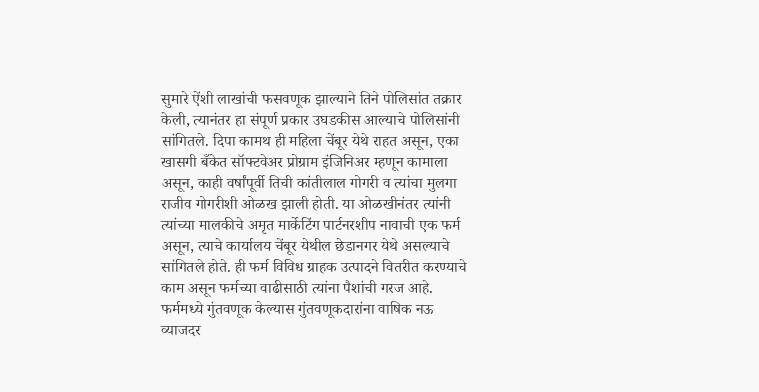सुमारे ऐंशी लाखांची फसवणूक झाल्याने तिने पोलिसांत तक्रार केली, त्यानंतर हा संपूर्ण प्रकार उघडकीस आल्याचे पोलिसांनी सांगितले. दिपा कामथ ही महिला चेंबूर येथे राहत असून, एका खासगी बँकेत सॉफ्टवेअर प्रोग्राम इंजिनिअर म्हणून कामाला असून, काही वर्षांपूर्वी तिची कांतीलाल गोगरी व त्यांचा मुलगा राजीव गोगरीशी ओळख झाली होती. या ओळखीनंतर त्यांनी त्यांच्या मालकीचे अमृत मार्केटिंग पार्टनरशीप नावाची एक फर्म असून, त्याचे कार्यालय चेंबूर येथील छेडानगर येथे असल्याचे सांगितले होते. ही फर्म विविध ग्राहक उत्पादने वितरीत करण्याचे काम असून फर्मच्या वाढीसाठी त्यांना पैशांची गरज आहे. फर्ममध्ये गुंतवणूक केल्यास गुंतवणूकदारांना वाषिक नऊ व्याजदर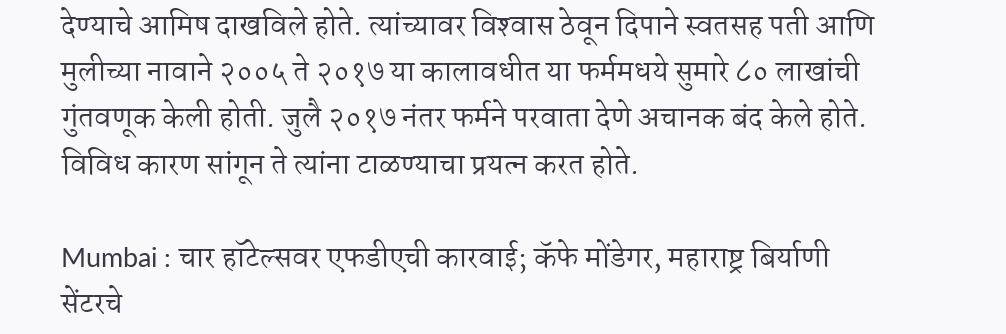देण्याचे आमिष दाखविले होते. त्यांच्यावर विश्‍वास ठेवून दिपाने स्वतसह पती आणि मुलीच्या नावाने २००५ ते २०१७ या कालावधीत या फर्ममधये सुमारे ८० लाखांची गुंतवणूक केली होती. जुलै २०१७ नंतर फर्मने परवाता देणे अचानक बंद केले होते. विविध कारण सांगून ते त्यांना टाळण्याचा प्रयत्न करत होते.

Mumbai : चार हॉटेल्सवर एफडीएची कारवाई; कॅफे मोंडेगर, महाराष्ट्र बिर्याणी सेंटरचे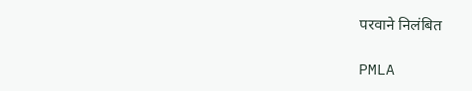परवाने निलंबित

PMLA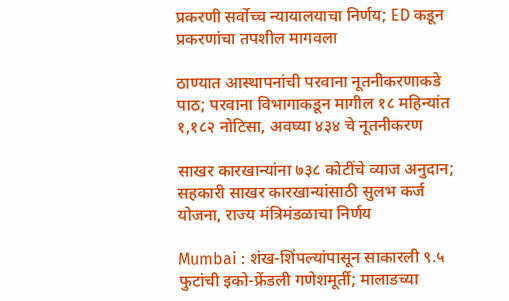प्रकरणी सर्वोच्च न्यायालयाचा निर्णय; ED कडून प्रकरणांचा तपशील मागवला

ठाण्यात आस्थापनांची परवाना नूतनीकरणाकडे पाठ; परवाना विभागाकडून मागील १८ महिन्यांत १,१८२ नोटिसा, अवघ्या ४३४ चे नूतनीकरण

साखर कारखान्यांना ७३८ कोटींचे व्याज अनुदान; सहकारी साखर कारखान्यांसाठी सुलभ कर्ज योजना, राज्य मंत्रिमंडळाचा निर्णय

Mumbai : शंख-शिंपल्यांपासून साकारली ९.५ फुटांची इको-फ्रेंडली गणेशमूर्ती; मालाडच्या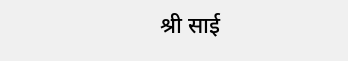श्री साई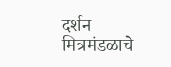दर्शन मित्रमंडळाचे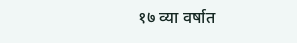१७ व्या वर्षात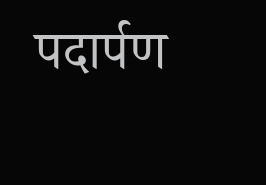पदार्पण